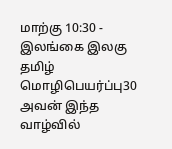மாற்கு 10:30 - இலங்கை இலகு தமிழ் மொழிபெயர்ப்பு30 அவன் இந்த வாழ்வில்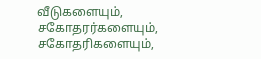வீடுகளையும், சகோதரர்களையும், சகோதரிகளையும்,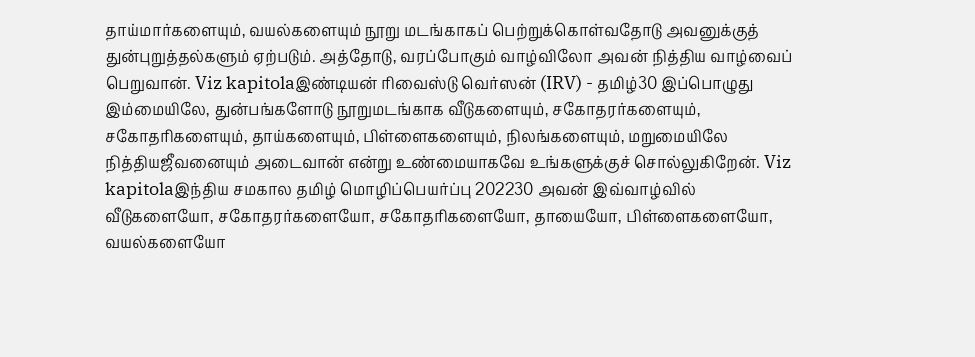தாய்மார்களையும், வயல்களையும் நூறு மடங்காகப் பெற்றுக்கொள்வதோடு அவனுக்குத் துன்புறுத்தல்களும் ஏற்படும். அத்தோடு, வரப்போகும் வாழ்விலோ அவன் நித்திய வாழ்வைப் பெறுவான். Viz kapitolaஇண்டியன் ரிவைஸ்டு வெர்ஸன் (IRV) - தமிழ்30 இப்பொழுது இம்மையிலே, துன்பங்களோடு நூறுமடங்காக வீடுகளையும், சகோதரர்களையும், சகோதரிகளையும், தாய்களையும், பிள்ளைகளையும், நிலங்களையும், மறுமையிலே நித்தியஜீவனையும் அடைவான் என்று உண்மையாகவே உங்களுக்குச் சொல்லுகிறேன். Viz kapitolaஇந்திய சமகால தமிழ் மொழிப்பெயர்ப்பு 202230 அவன் இவ்வாழ்வில் வீடுகளையோ, சகோதரர்களையோ, சகோதரிகளையோ, தாயையோ, பிள்ளைகளையோ, வயல்களையோ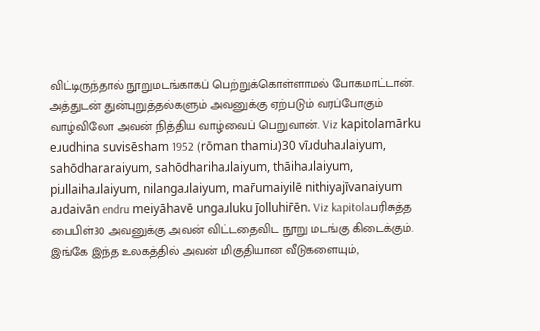விட்டிருந்தால் நூறுமடங்காகப் பெற்றுக்கொள்ளாமல் போகமாட்டான். அத்துடன் துன்புறுத்தல்களும் அவனுக்கு ஏற்படும் வரப்போகும் வாழ்விலோ அவன் நித்திய வாழ்வைப் பெறுவான். Viz kapitolamārku eɹudhina suvisēsham 1952 (rōman thamiɹ)30 vīɹduhaɹlaiyum, sahōdhararaiyum, sahōdharihaɹlaiyum, thāihaɹlaiyum, piɹllaihaɹlaiyum, nilangaɹlaiyum, mar̄umaiyilē nithiyajīvanaiyum aɹdaivān endru meiyāhavē ungaɹluku j̄olluhir̄ēn. Viz kapitolaபரிசுத்த பைபிள்30 அவனுக்கு அவன் விட்டதைவிட நூறு மடங்கு கிடைக்கும். இங்கே இந்த உலகத்தில் அவன் மிகுதியான வீடுகளையும்,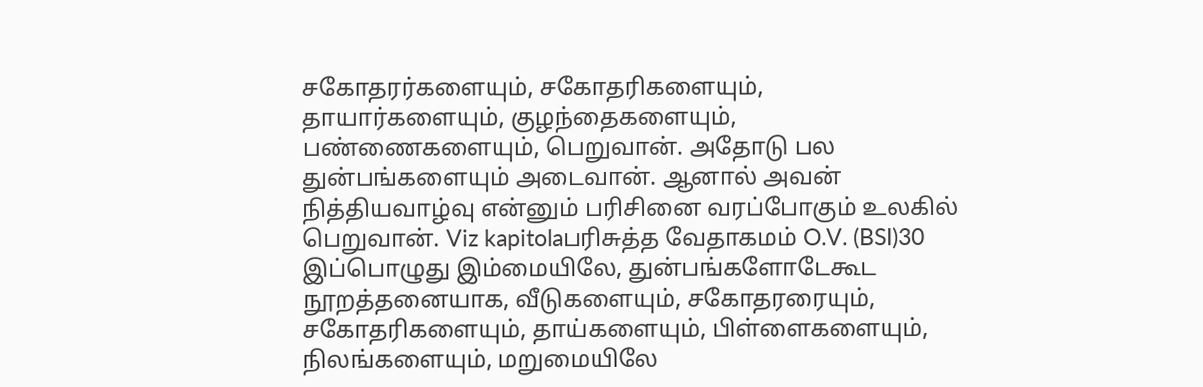சகோதரர்களையும், சகோதரிகளையும், தாயார்களையும், குழந்தைகளையும், பண்ணைகளையும், பெறுவான். அதோடு பல துன்பங்களையும் அடைவான். ஆனால் அவன் நித்தியவாழ்வு என்னும் பரிசினை வரப்போகும் உலகில் பெறுவான். Viz kapitolaபரிசுத்த வேதாகமம் O.V. (BSI)30 இப்பொழுது இம்மையிலே, துன்பங்களோடேகூட நூறத்தனையாக, வீடுகளையும், சகோதரரையும், சகோதரிகளையும், தாய்களையும், பிள்ளைகளையும், நிலங்களையும், மறுமையிலே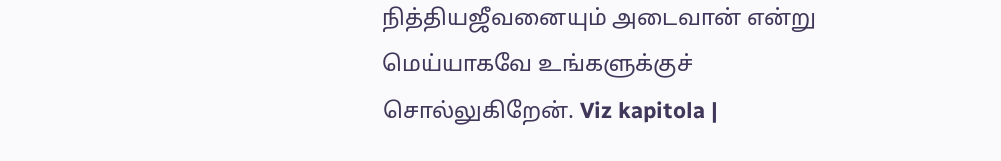நித்தியஜீவனையும் அடைவான் என்று மெய்யாகவே உங்களுக்குச் சொல்லுகிறேன். Viz kapitola |